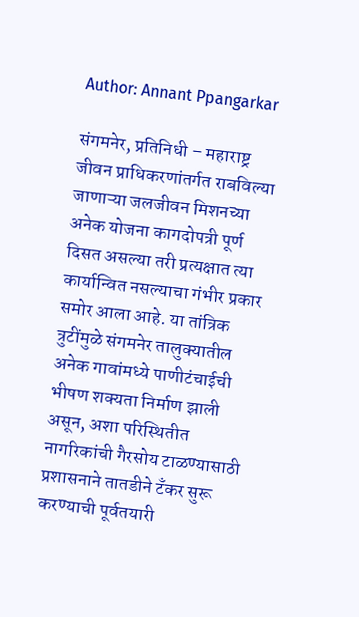Author: Annant Ppangarkar

संगमनेर, प्रतिनिधी – महाराष्ट्र जीवन प्राधिकरणांतर्गत राबविल्या जाणाऱ्या जलजीवन मिशनच्या अनेक योजना कागदोपत्री पूर्ण दिसत असल्या तरी प्रत्यक्षात त्या कार्यान्वित नसल्याचा गंभीर प्रकार समोर आला आहे. या तांत्रिक त्रुटींमुळे संगमनेर तालुक्यातील अनेक गावांमध्ये पाणीटंचाईची भीषण शक्यता निर्माण झाली असून, अशा परिस्थितीत नागरिकांची गैरसोय टाळण्यासाठी प्रशासनाने तातडीने टँकर सुरू करण्याची पूर्वतयारी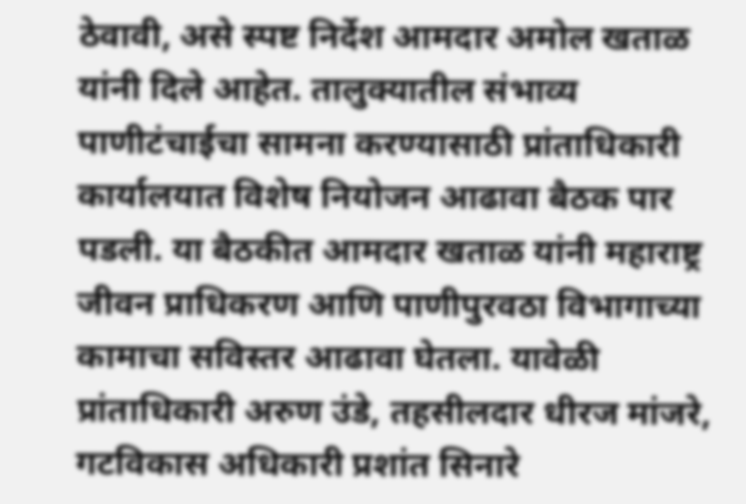ठेवावी, असे स्पष्ट निर्देश आमदार अमोल खताळ यांनी दिले आहेत. तालुक्यातील संभाव्य पाणीटंचाईचा सामना करण्यासाठी प्रांताधिकारी कार्यालयात विशेष नियोजन आढावा बैठक पार पडली. या बैठकीत आमदार खताळ यांनी महाराष्ट्र जीवन प्राधिकरण आणि पाणीपुरवठा विभागाच्या कामाचा सविस्तर आढावा घेतला. यावेळी प्रांताधिकारी अरुण उंडे, तहसीलदार धीरज मांजरे, गटविकास अधिकारी प्रशांत सिनारे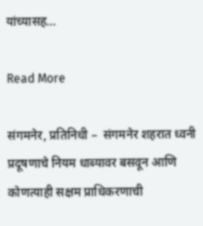यांच्यासह…

Read More

संगमनेर, प्रतिनिधी –  संगमनेर शहरात ध्वनी प्रदूषणाचे नियम धाब्यावर बसवून आणि कोणत्याही सक्षम प्राधिकरणाची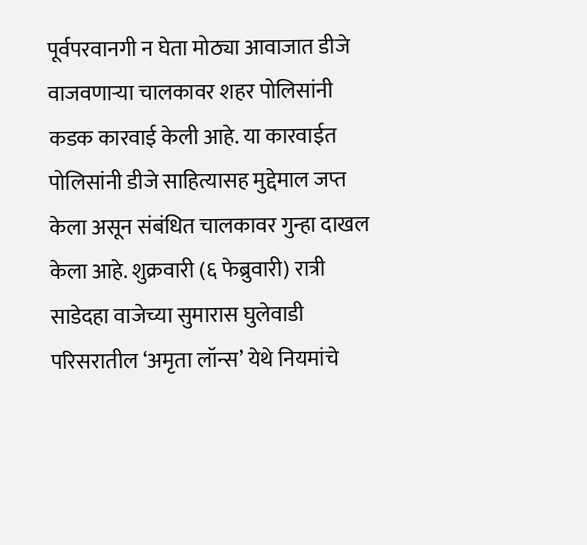पूर्वपरवानगी न घेता मोठ्या आवाजात डीजे वाजवणाऱ्या चालकावर शहर पोलिसांनी कडक कारवाई केली आहे. या कारवाईत पोलिसांनी डीजे साहित्यासह मुद्देमाल जप्त केला असून संबंधित चालकावर गुन्हा दाखल केला आहे. शुक्रवारी (६ फेब्रुवारी) रात्री साडेदहा वाजेच्या सुमारास घुलेवाडी परिसरातील ‘अमृता लॉन्स’ येथे नियमांचे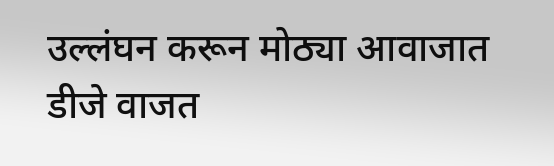उल्लंघन करून मोठ्या आवाजात डीजे वाजत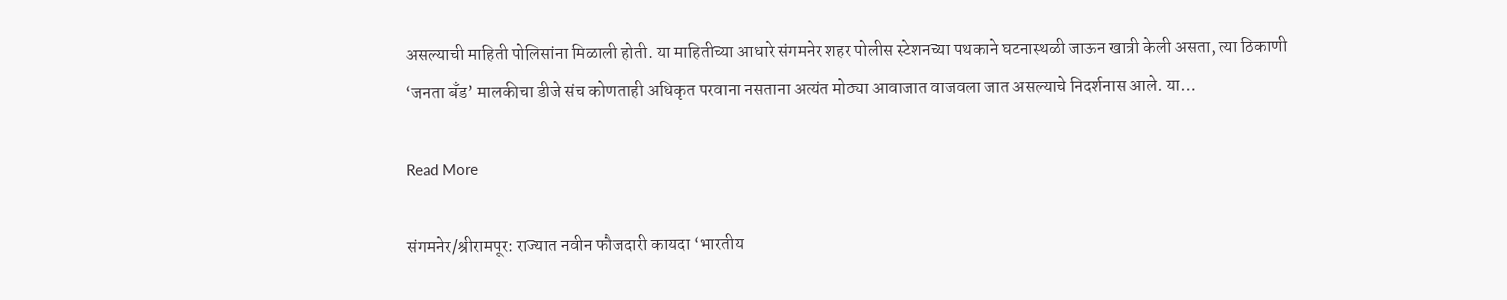असल्याची माहिती पोलिसांना मिळाली होती. या माहितीच्या आधारे संगमनेर शहर पोलीस स्टेशनच्या पथकाने घटनास्थळी जाऊन खात्री केली असता, त्या ठिकाणी ‘जनता बँड’ मालकीचा डीजे संच कोणताही अधिकृत परवाना नसताना अत्यंत मोठ्या आवाजात वाजवला जात असल्याचे निदर्शनास आले. या…

Read More

संगमनेर/श्रीरामपूर: राज्यात नवीन फौजदारी कायदा ‘भारतीय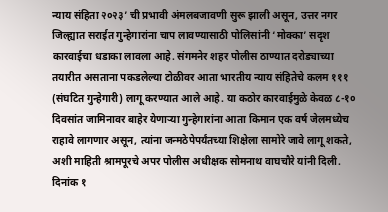न्याय संहिता २०२३’ ची प्रभावी अंमलबजावणी सुरू झाली असून, उत्तर नगर जिल्ह्यात सराईत गुन्हेगारांना चाप लावण्यासाठी पोलिसांनी ‘मोक्का’ सदृश कारवाईचा धडाका लावला आहे. संगमनेर शहर पोलीस ठाण्यात दरोड्याच्या तयारीत असताना पकडलेल्या टोळीवर आता भारतीय न्याय संहितेचे कलम १११ (संघटित गुन्हेगारी) लागू करण्यात आले आहे. या कठोर कारवाईमुळे केवळ ८-१० दिवसांत जामिनावर बाहेर येणाऱ्या गुन्हेगारांना आता किमान एक वर्ष जेलमध्येच राहावे लागणार असून, त्यांना जन्मठेपेपर्यंतच्या शिक्षेला सामोरे जावे लागू शकते, अशी माहिती श्रामपूरचे अपर पोलीस अधीक्षक सोमनाथ वाघचौरे यांनी दिली. दिनांक १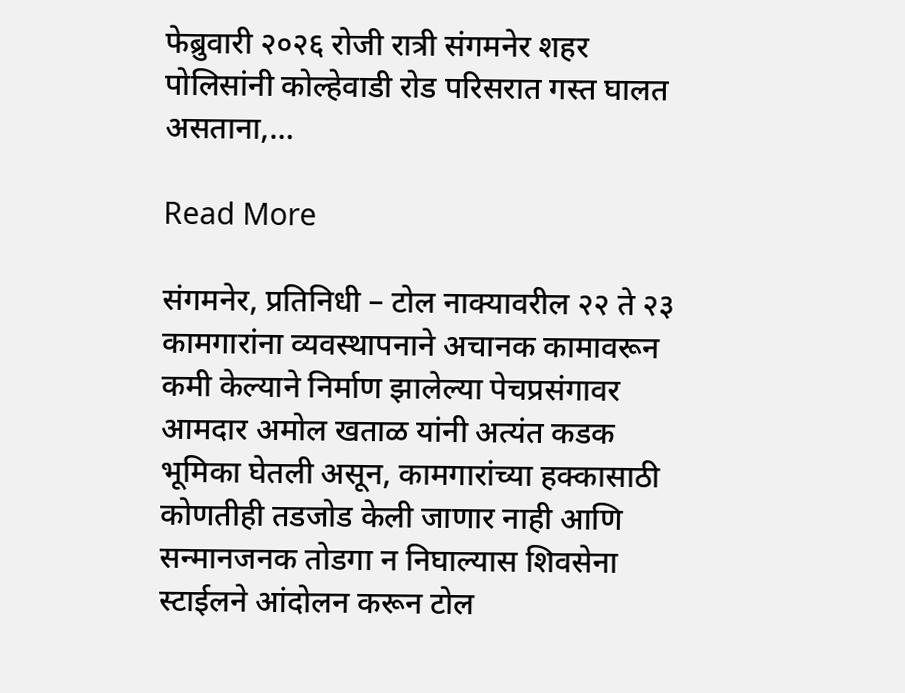फेब्रुवारी २०२६ रोजी रात्री संगमनेर शहर पोलिसांनी कोल्हेवाडी रोड परिसरात गस्त घालत असताना,…

Read More

संगमनेर, प्रतिनिधी – टोल नाक्यावरील २२ ते २३ कामगारांना व्यवस्थापनाने अचानक कामावरून कमी केल्याने निर्माण झालेल्या पेचप्रसंगावर आमदार अमोल खताळ यांनी अत्यंत कडक भूमिका घेतली असून, कामगारांच्या हक्कासाठी कोणतीही तडजोड केली जाणार नाही आणि सन्मानजनक तोडगा न निघाल्यास शिवसेना स्टाईलने आंदोलन करून टोल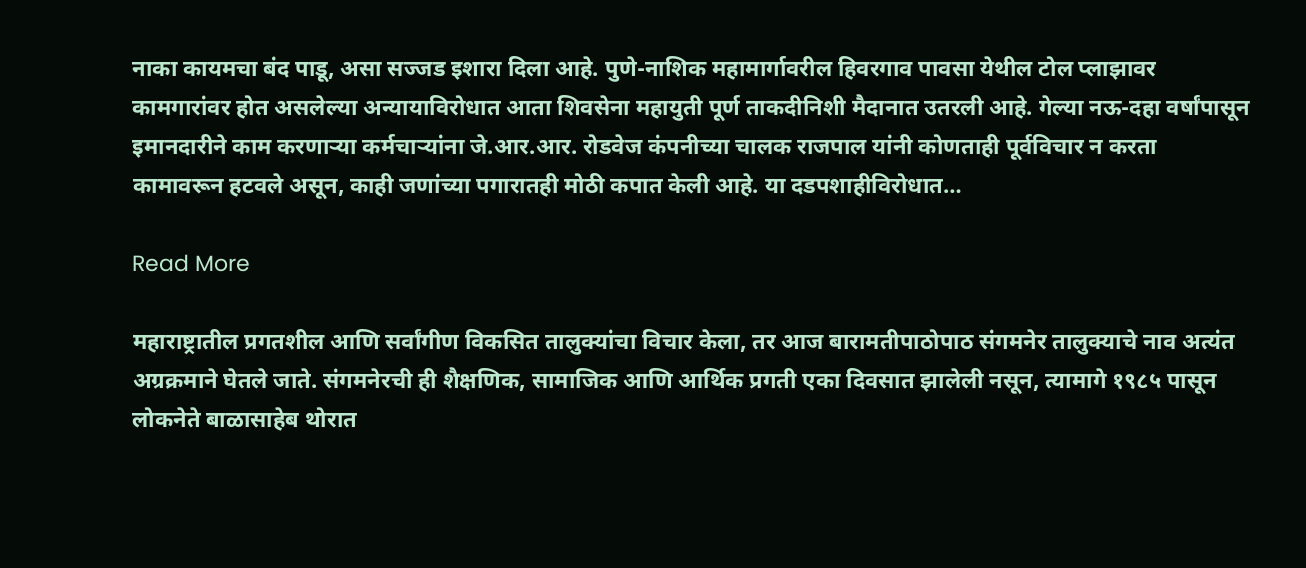नाका कायमचा बंद पाडू, असा सज्जड इशारा दिला आहे. पुणे-नाशिक महामार्गावरील हिवरगाव पावसा येथील टोल प्लाझावर कामगारांवर होत असलेल्या अन्यायाविरोधात आता शिवसेना महायुती पूर्ण ताकदीनिशी मैदानात उतरली आहे. गेल्या नऊ-दहा वर्षांपासून इमानदारीने काम करणाऱ्या कर्मचाऱ्यांना जे.आर.आर. रोडवेज कंपनीच्या चालक राजपाल यांनी कोणताही पूर्वविचार न करता कामावरून हटवले असून, काही जणांच्या पगारातही मोठी कपात केली आहे. या दडपशाहीविरोधात…

Read More

महाराष्ट्रातील प्रगतशील आणि सर्वांगीण विकसित तालुक्यांचा विचार केला, तर आज बारामतीपाठोपाठ संगमनेर तालुक्याचे नाव अत्यंत अग्रक्रमाने घेतले जाते. संगमनेरची ही शैक्षणिक, सामाजिक आणि आर्थिक प्रगती एका दिवसात झालेली नसून, त्यामागे १९८५ पासून लोकनेते बाळासाहेब थोरात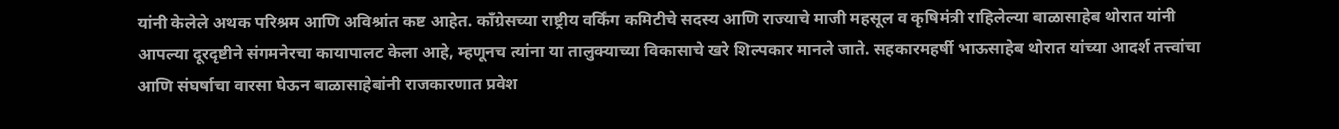यांनी केलेले अथक परिश्रम आणि अविश्रांत कष्ट आहेत. काँग्रेसच्या राष्ट्रीय वर्किंग कमिटीचे सदस्य आणि राज्याचे माजी महसूल व कृषिमंत्री राहिलेल्या बाळासाहेब थोरात यांनी आपल्या दूरदृष्टीने संगमनेरचा कायापालट केला आहे, म्हणूनच त्यांना या तालुक्याच्या विकासाचे खरे शिल्पकार मानले जाते. सहकारमहर्षी भाऊसाहेब थोरात यांच्या आदर्श तत्त्वांचा आणि संघर्षाचा वारसा घेऊन बाळासाहेबांनी राजकारणात प्रवेश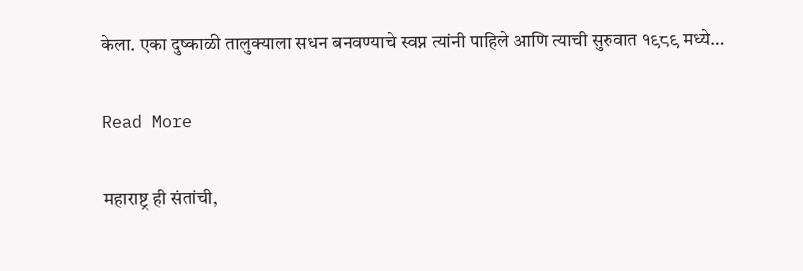केला. एका दुष्काळी तालुक्याला सधन बनवण्याचे स्वप्न त्यांनी पाहिले आणि त्याची सुरुवात १९८९ मध्ये…

Read More

महाराष्ट्र ही संतांची,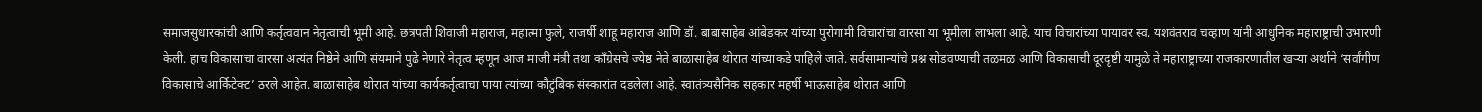समाजसुधारकांची आणि कर्तृत्ववान नेतृत्वाची भूमी आहे. छत्रपती शिवाजी महाराज, महात्मा फुले, राजर्षी शाहू महाराज आणि डॉ. बाबासाहेब आंबेडकर यांच्या पुरोगामी विचारांचा वारसा या भूमीला लाभला आहे. याच विचारांच्या पायावर स्व. यशवंतराव चव्हाण यांनी आधुनिक महाराष्ट्राची उभारणी केली. हाच विकासाचा वारसा अत्यंत निष्ठेने आणि संयमाने पुढे नेणारे नेतृत्व म्हणून आज माजी मंत्री तथा काँग्रेसचे ज्येष्ठ नेते बाळासाहेब थोरात यांच्याकडे पाहिले जाते. सर्वसामान्यांचे प्रश्न सोडवण्याची तळमळ आणि विकासाची दूरदृष्टी यामुळे ते महाराष्ट्राच्या राजकारणातील खऱ्या अर्थाने ‘सर्वांगीण विकासाचे आर्किटेक्ट’ ठरले आहेत. बाळासाहेब थोरात यांच्या कार्यकर्तृत्वाचा पाया त्यांच्या कौटुंबिक संस्कारांत दडलेला आहे. स्वातंत्र्यसैनिक सहकार महर्षी भाऊसाहेब थोरात आणि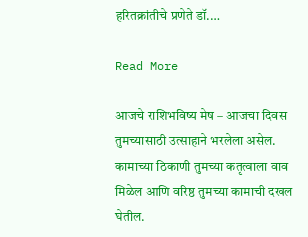हरितक्रांतीचे प्रणेते डॉ.…

Read More

आजचे राशिभविष्य मेष – आजचा दिवस तुमच्यासाठी उत्साहाने भरलेला असेल. कामाच्या ठिकाणी तुमच्या कतृत्वाला वाव मिळेल आणि वरिष्ठ तुमच्या कामाची दखल घेतील.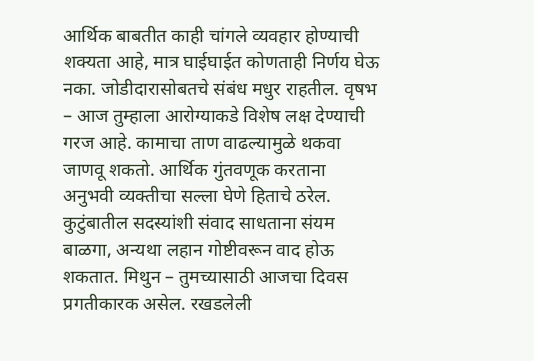आर्थिक बाबतीत काही चांगले व्यवहार होण्याची शक्यता आहे, मात्र घाईघाईत कोणताही निर्णय घेऊ नका. जोडीदारासोबतचे संबंध मधुर राहतील. वृषभ – आज तुम्हाला आरोग्याकडे विशेष लक्ष देण्याची गरज आहे. कामाचा ताण वाढल्यामुळे थकवा जाणवू शकतो. आर्थिक गुंतवणूक करताना अनुभवी व्यक्तीचा सल्ला घेणे हिताचे ठरेल. कुटुंबातील सदस्यांशी संवाद साधताना संयम बाळगा, अन्यथा लहान गोष्टीवरून वाद होऊ शकतात. मिथुन – तुमच्यासाठी आजचा दिवस प्रगतीकारक असेल. रखडलेली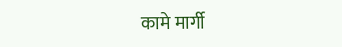कामे मार्गी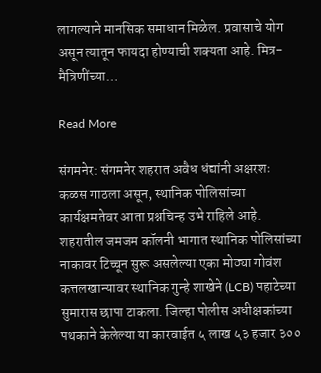लागल्याने मानसिक समाधान मिळेल. प्रवासाचे योग असून त्यातून फायदा होण्याची शक्यता आहे. मित्र-मैत्रिणींच्या…

Read More

संगमनेर: संगमनेर शहरात अवैध धंद्यांनी अक्षरशः कळस गाठला असून, स्थानिक पोलिसांच्या कार्यक्षमतेवर आता प्रश्नचिन्ह उभे राहिले आहे. शहरातील जमजम कॉलनी भागात स्थानिक पोलिसांच्या नाकावर टिच्चून सुरू असलेल्या एका मोठ्या गोवंश कत्तलखान्यावर स्थानिक गुन्हे शाखेने (LCB) पहाटेच्या सुमारास छापा टाकला. जिल्हा पोलीस अधीक्षकांच्या पथकाने केलेल्या या कारवाईत ५ लाख ५३ हजार ३००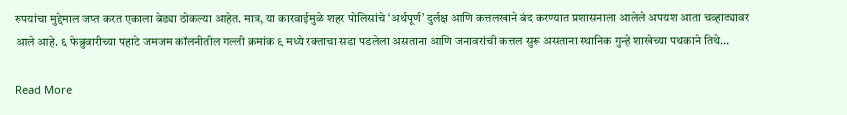रुपयांचा मुद्देमाल जप्त करत एकाला बेड्या ठोकल्या आहेत. मात्र, या कारवाईमुळे शहर पोलिसांचे ‘अर्थपूर्ण’ दुर्लक्ष आणि कत्तलखाने बंद करण्यात प्रशासनाला आलेले अपयश आता चव्हाट्यावर आले आहे. ६ फेब्रुवारीच्या पहाटे जमजम कॉलनीतील गल्ली क्रमांक ९ मध्ये रक्ताचा सडा पडलेला असताना आणि जनावरांची कत्तल सुरू असताना स्थानिक गुन्हे शाखेच्या पथकाने तिथे…

Read More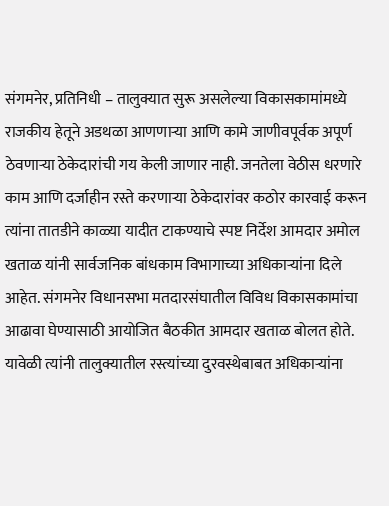संगमनेर, प्रतिनिधी – तालुक्यात सुरू असलेल्या विकासकामांमध्ये राजकीय हेतूने अडथळा आणणाऱ्या आणि कामे जाणीवपूर्वक अपूर्ण ठेवणाऱ्या ठेकेदारांची गय केली जाणार नाही. जनतेला वेठीस धरणारे काम आणि दर्जाहीन रस्ते करणाऱ्या ठेकेदारांवर कठोर कारवाई करून त्यांना तातडीने काळ्या यादीत टाकण्याचे स्पष्ट निर्देश आमदार अमोल खताळ यांनी सार्वजनिक बांधकाम विभागाच्या अधिकाऱ्यांना दिले आहेत. संगमनेर विधानसभा मतदारसंघातील विविध विकासकामांचा आढावा घेण्यासाठी आयोजित बैठकीत आमदार खताळ बोलत होते. यावेळी त्यांनी तालुक्यातील रस्त्यांच्या दुरवस्थेबाबत अधिकाऱ्यांना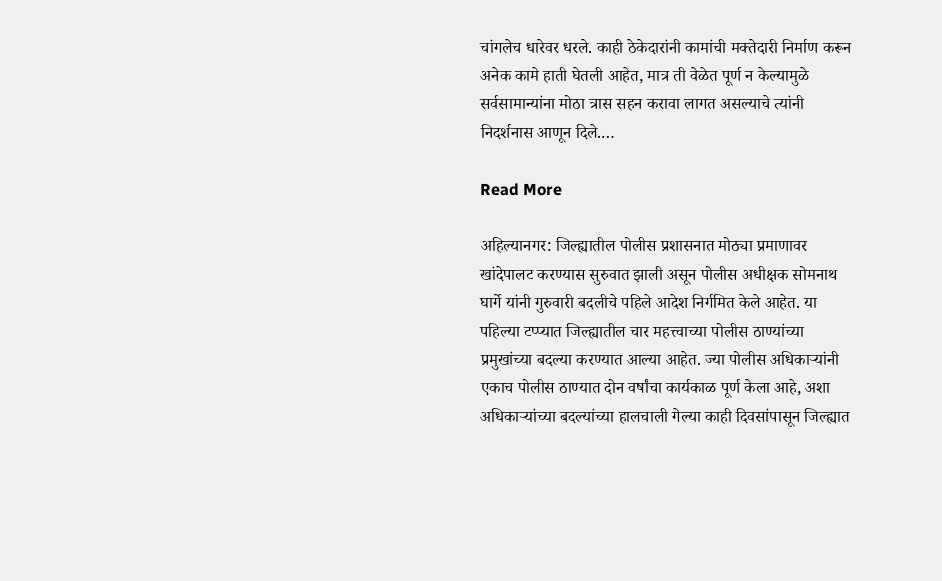चांगलेच धारेवर धरले. काही ठेकेदारांनी कामांची मक्तेदारी निर्माण करून अनेक कामे हाती घेतली आहेत, मात्र ती वेळेत पूर्ण न केल्यामुळे सर्वसामान्यांना मोठा त्रास सहन करावा लागत असल्याचे त्यांनी निदर्शनास आणून दिले.…

Read More

अहिल्यानगर: जिल्ह्यातील पोलीस प्रशासनात मोठ्या प्रमाणावर खांदेपालट करण्यास सुरुवात झाली असून पोलीस अधीक्षक सोमनाथ घार्गे यांनी गुरुवारी बदलीचे पहिले आदेश निर्गमित केले आहेत. या पहिल्या टप्प्यात जिल्ह्यातील चार महत्त्वाच्या पोलीस ठाण्यांच्या प्रमुखांच्या बदल्या करण्यात आल्या आहेत. ज्या पोलीस अधिकाऱ्यांनी एकाच पोलीस ठाण्यात दोन वर्षांचा कार्यकाळ पूर्ण केला आहे, अशा अधिकाऱ्यांच्या बदल्यांच्या हालचाली गेल्या काही दिवसांपासून जिल्ह्यात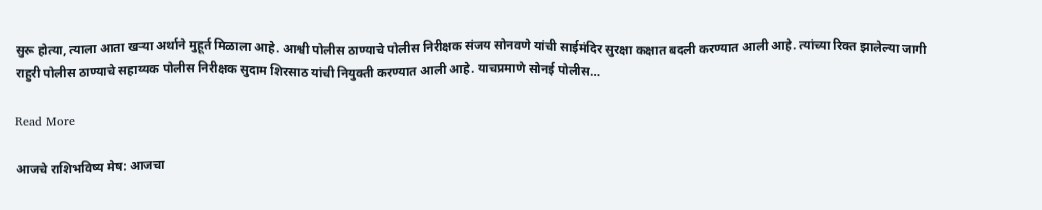सुरू होत्या, त्याला आता खऱ्या अर्थाने मुहूर्त मिळाला आहे. आश्वी पोलीस ठाण्याचे पोलीस निरीक्षक संजय सोनवणे यांची साईमंदिर सुरक्षा कक्षात बदली करण्यात आली आहे. त्यांच्या रिक्त झालेल्या जागी राहुरी पोलीस ठाण्याचे सहाय्यक पोलीस निरीक्षक सुदाम शिरसाठ यांची नियुक्ती करण्यात आली आहे. याचप्रमाणे सोनई पोलीस…

Read More

आजचे राशिभविष्य मेष: आजचा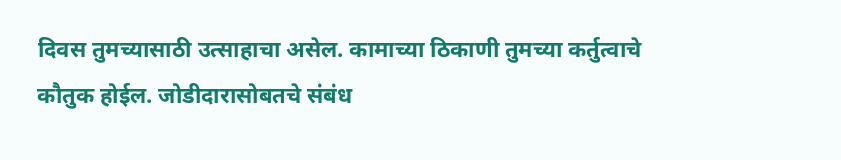दिवस तुमच्यासाठी उत्साहाचा असेल. कामाच्या ठिकाणी तुमच्या कर्तुत्वाचे कौतुक होईल. जोडीदारासोबतचे संबंध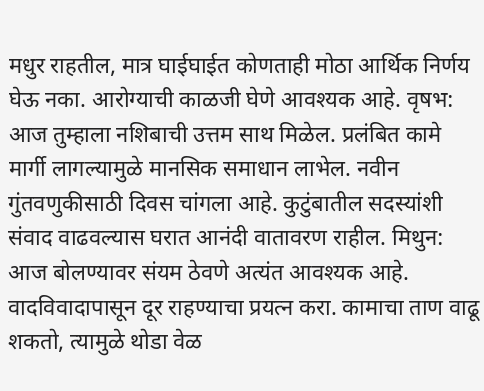मधुर राहतील, मात्र घाईघाईत कोणताही मोठा आर्थिक निर्णय घेऊ नका. आरोग्याची काळजी घेणे आवश्यक आहे. वृषभ: आज तुम्हाला नशिबाची उत्तम साथ मिळेल. प्रलंबित कामे मार्गी लागल्यामुळे मानसिक समाधान लाभेल. नवीन गुंतवणुकीसाठी दिवस चांगला आहे. कुटुंबातील सदस्यांशी संवाद वाढवल्यास घरात आनंदी वातावरण राहील. मिथुन: आज बोलण्यावर संयम ठेवणे अत्यंत आवश्यक आहे. वादविवादापासून दूर राहण्याचा प्रयत्न करा. कामाचा ताण वाढू शकतो, त्यामुळे थोडा वेळ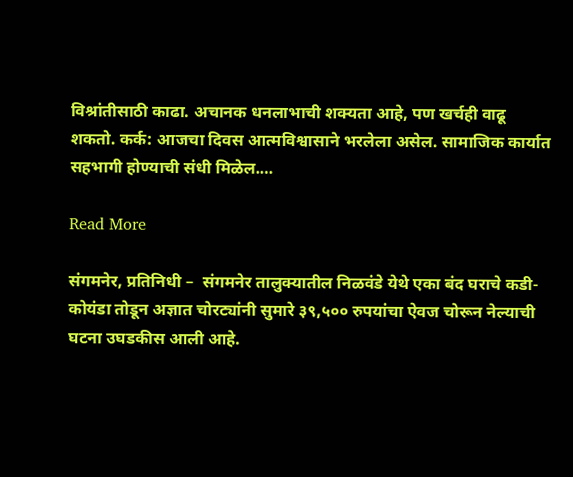विश्रांतीसाठी काढा. अचानक धनलाभाची शक्यता आहे, पण खर्चही वाढू शकतो. कर्क: आजचा दिवस आत्मविश्वासाने भरलेला असेल. सामाजिक कार्यात सहभागी होण्याची संधी मिळेल.…

Read More

संगमनेर, प्रतिनिधी –  संगमनेर तालुक्यातील निळवंडे येथे एका बंद घराचे कडी-कोयंडा तोडून अज्ञात चोरट्यांनी सुमारे ३९,५०० रुपयांचा ऐवज चोरून नेल्याची घटना उघडकीस आली आहे.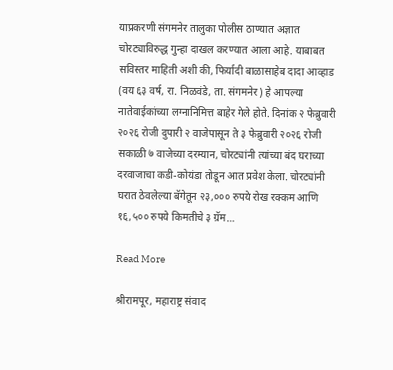याप्रकरणी संगमनेर तालुका पोलीस ठाण्यात अज्ञात चोरट्याविरुद्ध गुन्हा दाखल करण्यात आला आहे. याबाबत सविस्तर माहिती अशी की, फिर्यादी बाळासाहेब दादा आव्हाड (वय ६३ वर्ष, रा. निळवंडे, ता. संगमनेर) हे आपल्या नातेवाईकांच्या लग्नानिमित्त बाहेर गेले होते. दिनांक २ फेब्रुवारी २०२६ रोजी दुपारी २ वाजेपासून ते ३ फेब्रुवारी २०२६ रोजी सकाळी ७ वाजेच्या दरम्यान, चोरट्यांनी त्यांच्या बंद घराच्या दरवाजाचा कडी-कोयंडा तोडून आत प्रवेश केला. चोरट्यांनी घरात ठेवलेल्या बॅगेतून २३,००० रुपये रोख रक्कम आणि १६,५०० रुपये किमतीचे ३ ग्रॅम…

Read More

श्रीरामपूर, महाराष्ट्र संवाद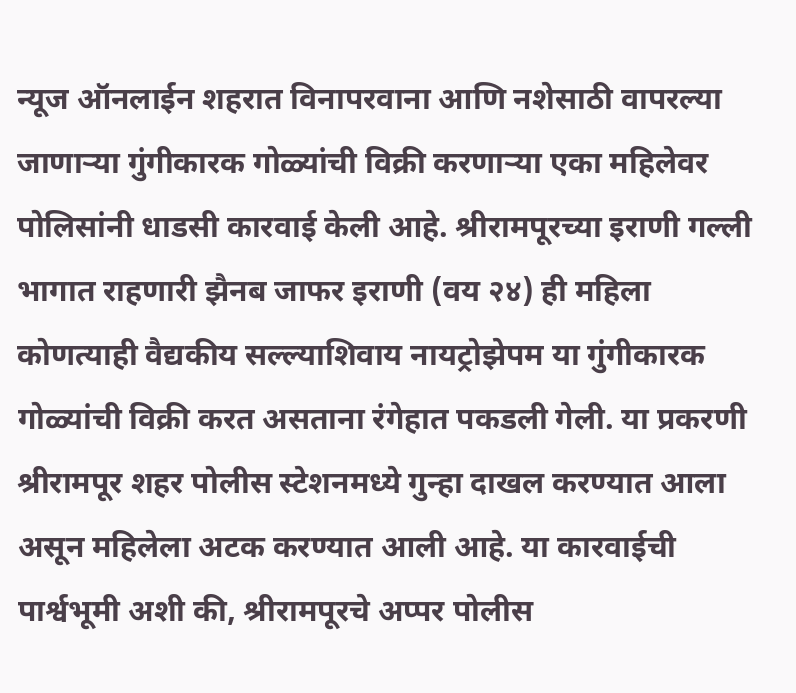न्यूज ऑनलाईन शहरात विनापरवाना आणि नशेसाठी वापरल्या जाणाऱ्या गुंगीकारक गोळ्यांची विक्री करणाऱ्या एका महिलेवर पोलिसांनी धाडसी कारवाई केली आहे. श्रीरामपूरच्या इराणी गल्ली भागात राहणारी झैनब जाफर इराणी (वय २४) ही महिला कोणत्याही वैद्यकीय सल्ल्याशिवाय नायट्रोझेपम या गुंगीकारक गोळ्यांची विक्री करत असताना रंगेहात पकडली गेली. या प्रकरणी श्रीरामपूर शहर पोलीस स्टेशनमध्ये गुन्हा दाखल करण्यात आला असून महिलेला अटक करण्यात आली आहे. या कारवाईची पार्श्वभूमी अशी की, श्रीरामपूरचे अप्पर पोलीस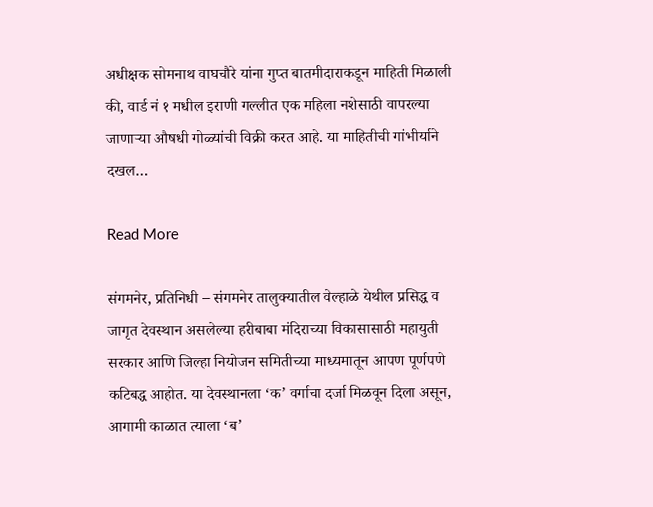अधीक्षक सोमनाथ वाघचौरे यांना गुप्त बातमीदाराकडून माहिती मिळाली की, वार्ड नं १ मधील इराणी गल्लीत एक महिला नशेसाठी वापरल्या जाणाऱ्या औषधी गोळ्यांची विक्री करत आहे. या माहितीची गांभीर्याने दखल…

Read More

संगमनेर, प्रतिनिधी – संगमनेर तालुक्यातील वेल्हाळे येथील प्रसिद्ध व जागृत देवस्थान असलेल्या हरीबाबा मंदिराच्या विकासासाठी महायुती सरकार आणि जिल्हा नियोजन समितीच्या माध्यमातून आपण पूर्णपणे कटिबद्ध आहोत. या देवस्थानला ‘क’ वर्गाचा दर्जा मिळवून दिला असून, आगामी काळात त्याला ‘ब’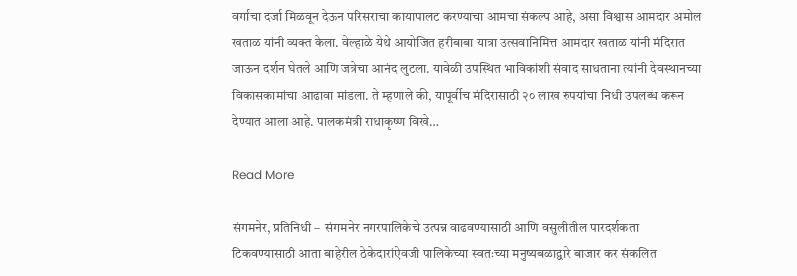वर्गाचा दर्जा मिळवून देऊन परिसराचा कायापालट करण्याचा आमचा संकल्प आहे, असा विश्वास आमदार अमोल खताळ यांनी व्यक्त केला. वेल्हाळे येथे आयोजित हरीबाबा यात्रा उत्सवानिमित्त आमदार खताळ यांनी मंदिरात जाऊन दर्शन घेतले आणि जत्रेचा आनंद लुटला. यावेळी उपस्थित भाविकांशी संवाद साधताना त्यांनी देवस्थानच्या विकासकामांचा आढावा मांडला. ते म्हणाले की, यापूर्वीच मंदिरासाठी २० लाख रुपयांचा निधी उपलब्ध करून देण्यात आला आहे. पालकमंत्री राधाकृष्ण विखे…

Read More

संगमनेर, प्रतिनिधी –  संगमनेर नगरपालिकेचे उत्पन्न वाढवण्यासाठी आणि वसुलीतील पारदर्शकता टिकवण्यासाठी आता बाहेरील ठेकेदारांऐवजी पालिकेच्या स्वतःच्या मनुष्यबळाद्वारे बाजार कर संकलित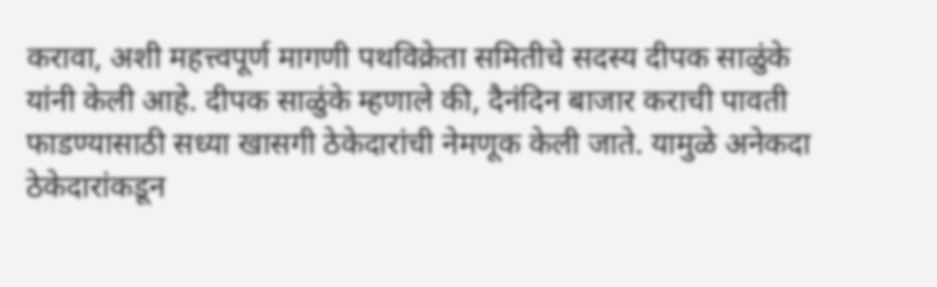करावा, अशी महत्त्वपूर्ण मागणी पथविक्रेता समितीचे सदस्य दीपक साळुंके यांनी केली आहे. दीपक साळुंके म्हणाले की, दैनंदिन बाजार कराची पावती फाडण्यासाठी सध्या खासगी ठेकेदारांची नेमणूक केली जाते. यामुळे अनेकदा ठेकेदारांकडून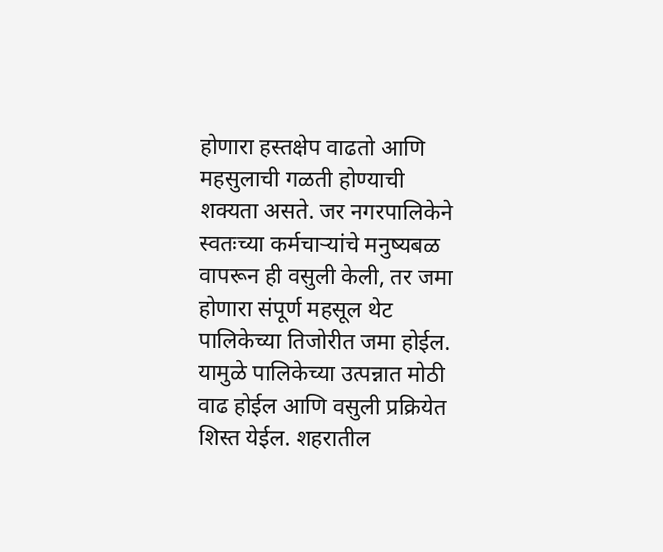होणारा हस्तक्षेप वाढतो आणि महसुलाची गळती होण्याची शक्यता असते. जर नगरपालिकेने स्वतःच्या कर्मचाऱ्यांचे मनुष्यबळ वापरून ही वसुली केली, तर जमा होणारा संपूर्ण महसूल थेट पालिकेच्या तिजोरीत जमा होईल. यामुळे पालिकेच्या उत्पन्नात मोठी वाढ होईल आणि वसुली प्रक्रियेत शिस्त येईल. शहरातील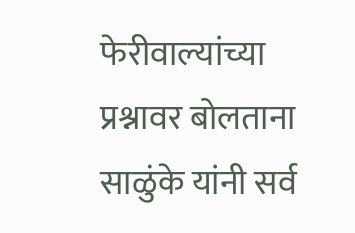फेरीवाल्यांच्या प्रश्नावर बोलताना साळुंके यांनी सर्व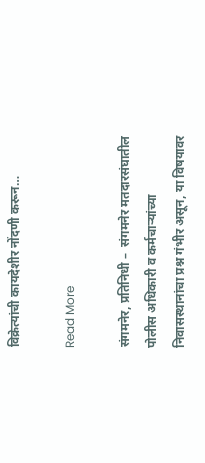विक्रेत्यांची कायदेशीर नोंदणी करून…

Read More

संगमनेर, प्रतिनिधी –  संगमनेर मतदारसंघातील पोलीस अधिकारी व कर्मचाऱ्यांच्या निवासस्थानांचा प्रश्न गंभीर असून, या विषयावर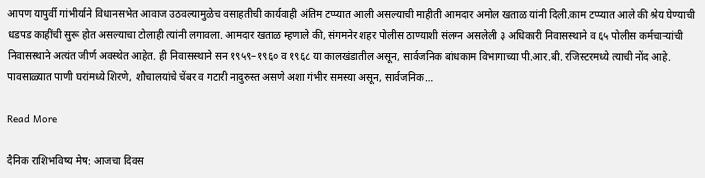आपण यापुर्वी गांभीर्याने विधानसभेत आवाज उठवल्यामुळेच वसाहतीची कार्यवाही अंतिम टप्प्यात आली असल्याची माहीती आमदार अमोल खताळ यांनी दिली.काम टप्प्यात आले की श्रेय घेण्याची धडपड काहींची सुरू होत असल्याचा टोलाही त्यांनी लगावला. आमदार खताळ म्हणाले की, संगमनेर शहर पोलीस ठाण्याशी संलग्न असलेली ३ अधिकारी निवासस्थाने व ६५ पोलीस कर्मचाऱ्यांची निवासस्थाने अत्यंत जीर्ण अवस्थेत आहेत. ही निवासस्थाने सन १९५९–१९६० व १९६८ या कालखंडातील असून, सार्वजनिक बांधकाम विभागाच्या पी.आर.बी. रजिस्टरमध्ये त्याची नोंद आहे. पावसाळ्यात पाणी घरांमध्ये शिरणे, शौचालयांचे चेंबर व गटारी नादुरुस्त असणे अशा गंभीर समस्या असून, सार्वजनिक…

Read More

दैनिक राशिभविष्य मेष: आजचा दिवस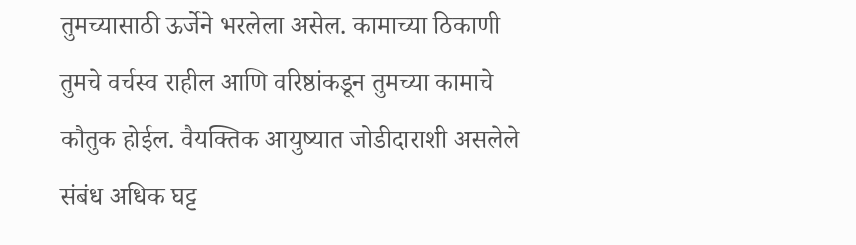तुमच्यासाठी ऊर्जेने भरलेला असेल. कामाच्या ठिकाणी तुमचे वर्चस्व राहील आणि वरिष्ठांकडून तुमच्या कामाचे कौतुक होईल. वैयक्तिक आयुष्यात जोडीदाराशी असलेले संबंध अधिक घट्ट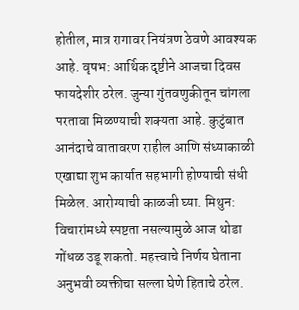होतील, मात्र रागावर नियंत्रण ठेवणे आवश्यक आहे. वृषभ: आर्थिक दृष्टीने आजचा दिवस फायदेशीर ठरेल. जुन्या गुंतवणुकीतून चांगला परतावा मिळण्याची शक्यता आहे. कुटुंबात आनंदाचे वातावरण राहील आणि संध्याकाळी एखाद्या शुभ कार्यात सहभागी होण्याची संधी मिळेल. आरोग्याची काळजी घ्या. मिथुन: विचारांमध्ये स्पष्टता नसल्यामुळे आज थोडा गोंधळ उडू शकतो. महत्त्वाचे निर्णय घेताना अनुभवी व्यक्तीचा सल्ला घेणे हिताचे ठरेल.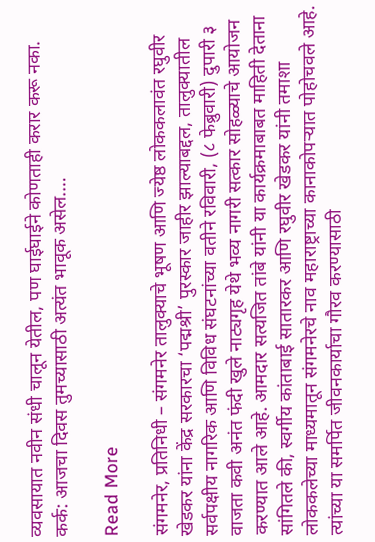व्यवसायात नवीन संधी चालून येतील, पण घाईघाईने कोणताही करार करू नका. कर्क: आजचा दिवस तुमच्यासाठी अत्यंत भावूक असेल.…

Read More

संगमनेर, प्रतिनिधी – संगमनेर तालुक्याचे भूषण आणि ज्येष्ठ लोककलावंत रघुवीर खेडकर यांना केंद्र सरकारचा ‘पद्मश्री’ पुरस्कार जाहीर झाल्याबद्दल, तालुक्यातील सर्वपक्षीय नागरिक आणि विविध संघटनांच्या वतीने रविवारी, (८ फेब्रुवारी) दुपारी ३ वाजता कवी अनंत फंदी खुले नाट्यगृह येथे भव्य नागरी सत्कार सोहळ्याचे आयोजन करण्यात आले आहे. आमदार सत्यजित तांबे यांनी या कार्यक्रमाबाबत माहिती देताना सांगितले की, स्वर्गीय कांताबाई सातारकर आणि रघुवीर खेडकर यांनी तमाशा लोककलेच्या माध्यमातून संगमनेरचे नाव महाराष्ट्राच्या कानाकोपऱ्यात पोहोचवले आहे. त्यांच्या या समर्पित जीवनकार्याचा गौरव करण्यासाठी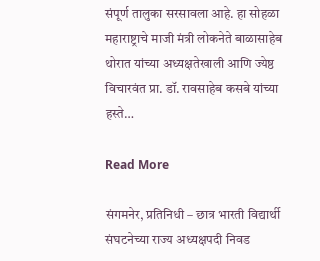संपूर्ण तालुका सरसावला आहे. हा सोहळा महाराष्ट्राचे माजी मंत्री लोकनेते बाळासाहेब थोरात यांच्या अध्यक्षतेखाली आणि ज्येष्ठ विचारवंत प्रा. डॉ. रावसाहेब कसबे यांच्या हस्ते…

Read More

संगमनेर, प्रतिनिधी – छात्र भारती विद्यार्थी संघटनेच्या राज्य अध्यक्षपदी निवड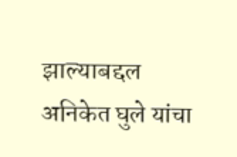झाल्याबद्दल अनिकेत घुले यांचा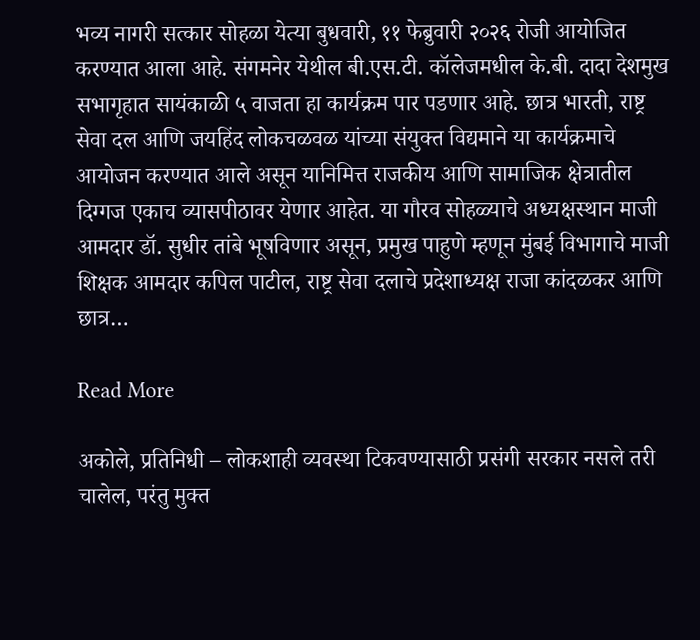भव्य नागरी सत्कार सोहळा येत्या बुधवारी, ११ फेब्रुवारी २०२६ रोजी आयोजित करण्यात आला आहे. संगमनेर येथील बी.एस.टी. कॉलेजमधील के.बी. दादा देशमुख सभागृहात सायंकाळी ५ वाजता हा कार्यक्रम पार पडणार आहे. छात्र भारती, राष्ट्र सेवा दल आणि जयहिंद लोकचळवळ यांच्या संयुक्त विद्यमाने या कार्यक्रमाचे आयोजन करण्यात आले असून यानिमित्त राजकीय आणि सामाजिक क्षेत्रातील दिग्गज एकाच व्यासपीठावर येणार आहेत. या गौरव सोहळ्याचे अध्यक्षस्थान माजी आमदार डॉ. सुधीर तांबे भूषविणार असून, प्रमुख पाहुणे म्हणून मुंबई विभागाचे माजी शिक्षक आमदार कपिल पाटील, राष्ट्र सेवा दलाचे प्रदेशाध्यक्ष राजा कांदळकर आणि छात्र…

Read More

अकोले, प्रतिनिधी – लोकशाही व्यवस्था टिकवण्यासाठी प्रसंगी सरकार नसले तरी चालेल, परंतु मुक्त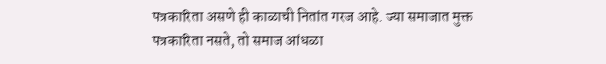पत्रकारिता असणे ही काळाची नितांत गरज आहे. ज्या समाजात मुक्त पत्रकारिता नसते, तो समाज आंधळा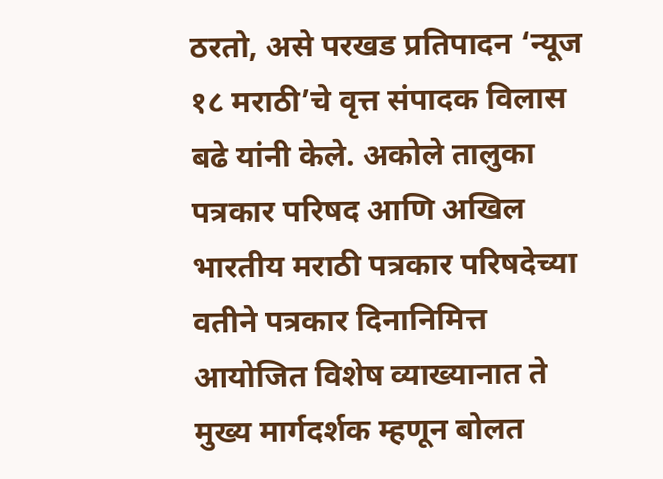ठरतो, असे परखड प्रतिपादन ‘न्यूज १८ मराठी’चे वृत्त संपादक विलास बढे यांनी केले. अकोले तालुका पत्रकार परिषद आणि अखिल भारतीय मराठी पत्रकार परिषदेच्या वतीने पत्रकार दिनानिमित्त आयोजित विशेष व्याख्यानात ते मुख्य मार्गदर्शक म्हणून बोलत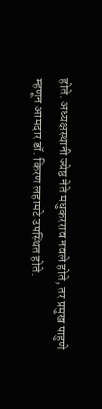होते. अध्यक्षस्थानी ज्येष्ठ नेते मधुकरराव नवले होते, तर प्रमुख पाहुणे म्हणून आमदार डॉ. किरण लहामटे उपस्थित होते.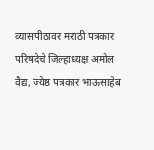व्यासपीठावर मराठी पत्रकार परिषदेचे जिल्हाध्यक्ष अमोल वैद्य, ज्येष्ठ पत्रकार भाऊसाहेब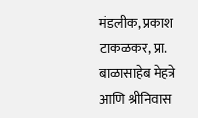मंडलीक, प्रकाश टाकळकर, प्रा. बाळासाहेब मेहत्रे आणि श्रीनिवास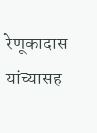रेणूकादास यांच्यासह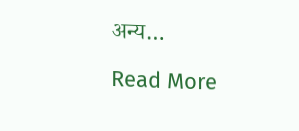अन्य…

Read More